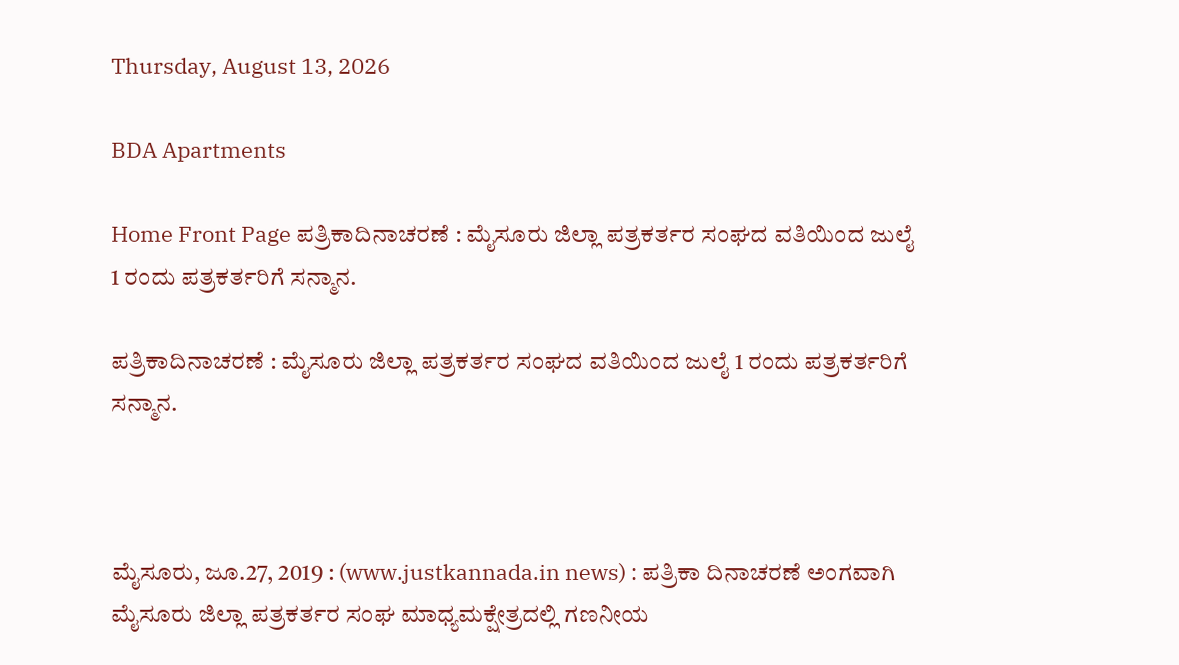Thursday, August 13, 2026

BDA Apartments

Home Front Page ಪತ್ರಿಕಾದಿನಾಚರಣೆ : ಮೈಸೂರು ಜಿಲ್ಲಾ ಪತ್ರಕರ್ತರ ಸಂಘದ ವತಿಯಿಂದ ಜುಲೈ 1 ರಂದು ಪತ್ರಕರ್ತರಿಗೆ ಸನ್ಮಾನ.

ಪತ್ರಿಕಾದಿನಾಚರಣೆ : ಮೈಸೂರು ಜಿಲ್ಲಾ ಪತ್ರಕರ್ತರ ಸಂಘದ ವತಿಯಿಂದ ಜುಲೈ 1 ರಂದು ಪತ್ರಕರ್ತರಿಗೆ ಸನ್ಮಾನ.



ಮೈಸೂರು, ಜೂ.27, 2019 : (www.justkannada.in news) : ಪತ್ರಿಕಾ ದಿನಾಚರಣೆ ಅಂಗವಾಗಿ ಮೈಸೂರು ಜಿಲ್ಲಾ ಪತ್ರಕರ್ತರ ಸಂಘ ಮಾಧ್ಯಮಕ್ಷೇತ್ರದಲ್ಲಿ ಗಣನೀಯ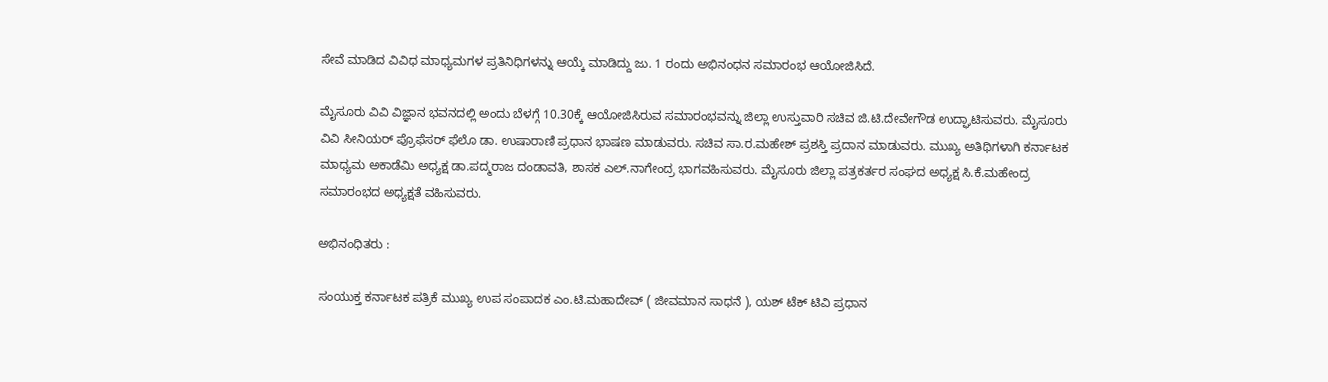ಸೇವೆ ಮಾಡಿದ ವಿವಿಧ ಮಾಧ್ಯಮಗಳ ಪ್ರತಿನಿಧಿಗಳನ್ನು ಆಯ್ಕೆ ಮಾಡಿದ್ದು ಜು. 1 ರಂದು ಅಭಿನಂಧನ ಸಮಾರಂಭ ಆಯೋಜಿಸಿದೆ.

ಮೈಸೂರು ವಿವಿ ವಿಜ್ಞಾನ ಭವನದಲ್ಲಿ ಅಂದು ಬೆಳಗ್ಗೆ 10.30ಕ್ಕೆ ಆಯೋಜಿಸಿರುವ ಸಮಾರಂಭವನ್ನು ಜಿಲ್ಲಾ ಉಸ್ತುವಾರಿ ಸಚಿವ ಜಿ.ಟಿ.ದೇವೇಗೌಡ ಉದ್ಘಾಟಿಸುವರು. ಮೈಸೂರು ವಿವಿ ಸೀನಿಯರ್ ಪ್ರೊಫೆಸರ್ ಫೆಲೊ ಡಾ. ಉಷಾರಾಣಿ ಪ್ರಧಾನ ಭಾಷಣ ಮಾಡುವರು. ಸಚಿವ ಸಾ.ರ.ಮಹೇಶ್ ಪ್ರಶಸ್ತಿ ಪ್ರದಾನ ಮಾಡುವರು. ಮುಖ್ಯ ಅತಿಥಿಗಳಾಗಿ ಕರ್ನಾಟಕ ಮಾಧ್ಯಮ ಅಕಾಡೆಮಿ ಅಧ್ಯಕ್ಷ ಡಾ.ಪದ್ಮರಾಜ ದಂಡಾವತಿ, ಶಾಸಕ ಎಲ್.ನಾಗೇಂದ್ರ ಭಾಗವಹಿಸುವರು. ಮೈಸೂರು ಜಿಲ್ಲಾ ಪತ್ರಕರ್ತರ ಸಂಘದ ಅಧ್ಯಕ್ಷ ಸಿ.ಕೆ.ಮಹೇಂದ್ರ ಸಮಾರಂಭದ ಅಧ್ಯಕ್ಷತೆ ವಹಿಸುವರು.

ಅಭಿನಂಧಿತರು :

ಸಂಯುಕ್ತ ಕರ್ನಾಟಕ ಪತ್ರಿಕೆ ಮುಖ್ಯ ಉಪ ಸಂಪಾದಕ ಎಂ.ಟಿ.ಮಹಾದೇವ್ ( ಜೀವಮಾನ ಸಾಧನೆ ), ಯಶ್ ಟೆಕ್ ಟಿವಿ ಪ್ರಧಾನ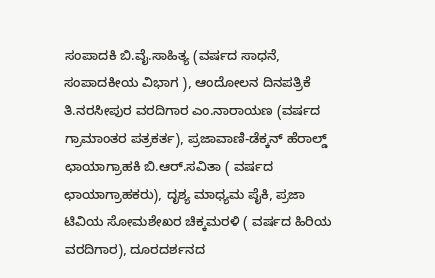ಸಂಪಾದಕಿ ಬಿ.ವೈ.ಸಾಹಿತ್ಯ (ವರ್ಷದ ಸಾಧನೆ, ಸಂಪಾದಕೀಯ ವಿಭಾಗ ), ಆಂದೋಲನ ದಿನಪತ್ರಿಕೆ ತಿ.ನರಸೀಪುರ ವರದಿಗಾರ ಎಂ.ನಾರಾಯಣ (ವರ್ಷದ ಗ್ರಾಮಾಂತರ ಪತ್ರಕರ್ತ), ಪ್ರಜಾವಾಣಿ-ಡೆಕ್ಕನ್ ಹೆರಾಲ್ಡ್ ಛಾಯಾಗ್ರಾಹಕಿ ಬಿ.ಆರ್.ಸವಿತಾ ( ವರ್ಷದ ಛಾಯಾಗ್ರಾಹಕರು), ದೃಶ್ಯ ಮಾಧ್ಯಮ ಪೈಕಿ, ಪ್ರಜಾ ಟಿವಿಯ ಸೋಮಶೇಖರ ಚಿಕ್ಕಮರಳಿ ( ವರ್ಷದ ಹಿರಿಯ ವರದಿಗಾರ), ದೂರದರ್ಶನದ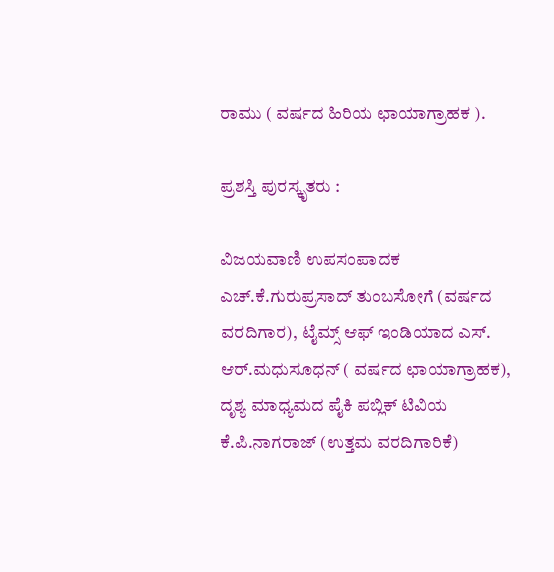ರಾಮು ( ವರ್ಷದ ಹಿರಿಯ ಛಾಯಾಗ್ರಾಹಕ ).

ಪ್ರಶಸ್ತಿ ಪುರಸ್ಕೃತರು :

ವಿಜಯವಾಣಿ ಉಪಸಂಪಾದಕ ಎಚ್.ಕೆ.ಗುರುಪ್ರಸಾದ್ ತುಂಬಸೋಗೆ (ವರ್ಷದ ವರದಿಗಾರ), ಟೈಮ್ಸ್ ಆಫ್ ಇಂಡಿಯಾದ ಎಸ್. ಆರ್.ಮಧುಸೂಧನ್ ( ವರ್ಷದ ಛಾಯಾಗ್ರಾಹಕ), ದೃಶ್ಯ ಮಾಧ್ಯಮದ ಪೈಕಿ ಪಬ್ಲಿಕ್ ಟಿವಿಯ ಕೆ.ಪಿ.ನಾಗರಾಜ್ (ಉತ್ತಮ ವರದಿಗಾರಿಕೆ)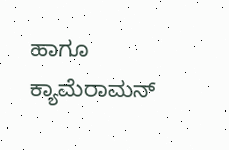ಹಾಗೂ ಕ್ಯಾಮೆರಾಮನ್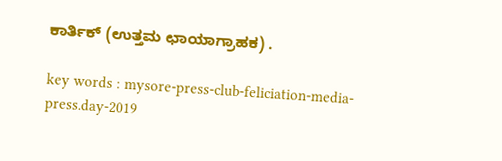ಕಾರ್ತಿಕ್ (ಉತ್ತಮ ಛಾಯಾಗ್ರಾಹಕ) .

key words : mysore-press-club-feliciation-media-press.day-2019